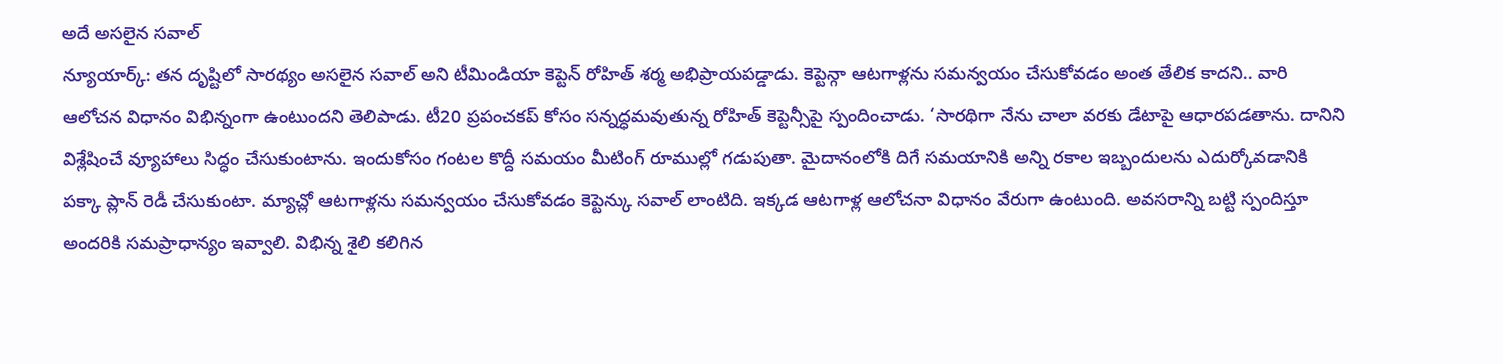అదే అసలైన సవాల్
న్యూయార్క్: తన దృష్టిలో సారథ్యం అసలైన సవాల్ అని టీమిండియా కెప్టెన్ రోహిత్ శర్మ అభిప్రాయపడ్డాడు. కెప్టెన్గా ఆటగాళ్లను సమన్వయం చేసుకోవడం అంత తేలిక కాదని.. వారి ఆలోచన విధానం విభిన్నంగా ఉంటుందని తెలిపాడు. టీ20 ప్రపంచకప్ కోసం సన్నద్ధమవుతున్న రోహిత్ కెప్టెన్సీపై స్పందించాడు. ‘సారథిగా నేను చాలా వరకు డేటాపై ఆధారపడతాను. దానిని విశ్లేషించే వ్యూహాలు సిద్ధం చేసుకుంటాను. ఇందుకోసం గంటల కొద్దీ సమయం మీటింగ్ రూముల్లో గడుపుతా. మైదానంలోకి దిగే సమయానికి అన్ని రకాల ఇబ్బందులను ఎదుర్కోవడానికి పక్కా ప్లాన్ రెడీ చేసుకుంటా. మ్యాచ్లో ఆటగాళ్లను సమన్వయం చేసుకోవడం కెప్టెన్కు సవాల్ లాంటిది. ఇక్కడ ఆటగాళ్ల ఆలోచనా విధానం వేరుగా ఉంటుంది. అవసరాన్ని బట్టి స్పందిస్తూ అందరికి సమప్రాధాన్యం ఇవ్వాలి. విభిన్న శైలి కలిగిన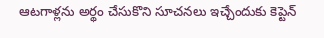ఆటగాళ్లను అర్థం చేసుకొని సూచనలు ఇచ్చేందుకు కెప్టెన్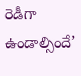రెడీగా ఉండాల్సిందే’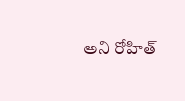అని రోహిత్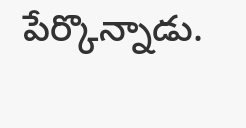పేర్కొన్నాడు.